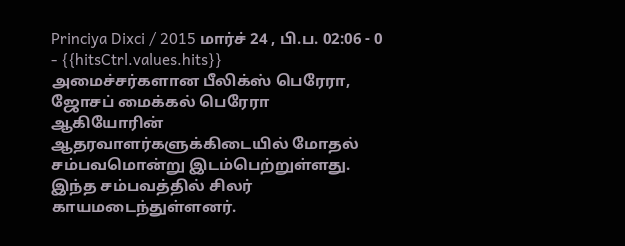Princiya Dixci / 2015 மார்ச் 24 , பி.ப. 02:06 - 0 - {{hitsCtrl.values.hits}}
அமைச்சர்களான பீலிக்ஸ் பெரேரா, ஜோசப் மைக்கல் பெரேரா ஆகியோரின் ஆதரவாளர்களுக்கிடையில் மோதல் சம்பவமொன்று இடம்பெற்றுள்ளது. இந்த சம்பவத்தில் சிலர் காயமடைந்துள்ளனர்.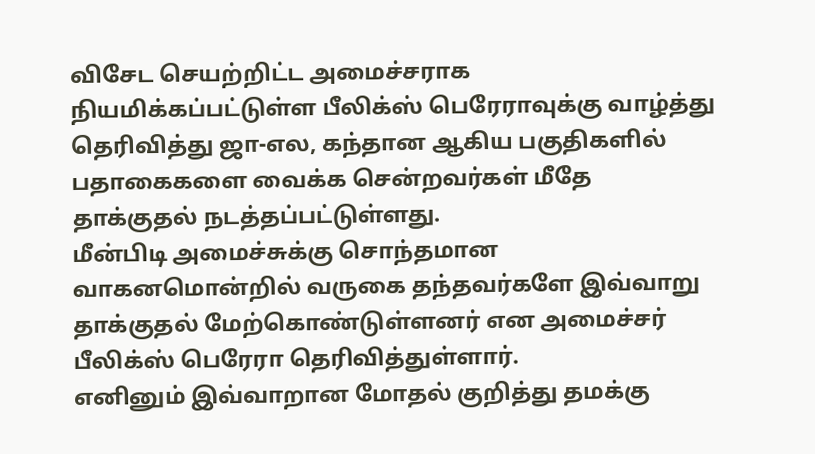விசேட செயற்றிட்ட அமைச்சராக நியமிக்கப்பட்டுள்ள பீலிக்ஸ் பெரேராவுக்கு வாழ்த்து தெரிவித்து ஜா-எல, கந்தான ஆகிய பகுதிகளில் பதாகைகளை வைக்க சென்றவர்கள் மீதே தாக்குதல் நடத்தப்பட்டுள்ளது.
மீன்பிடி அமைச்சுக்கு சொந்தமான வாகனமொன்றில் வருகை தந்தவர்களே இவ்வாறு தாக்குதல் மேற்கொண்டுள்ளனர் என அமைச்சர் பீலிக்ஸ் பெரேரா தெரிவித்துள்ளார்.
எனினும் இவ்வாறான மோதல் குறித்து தமக்கு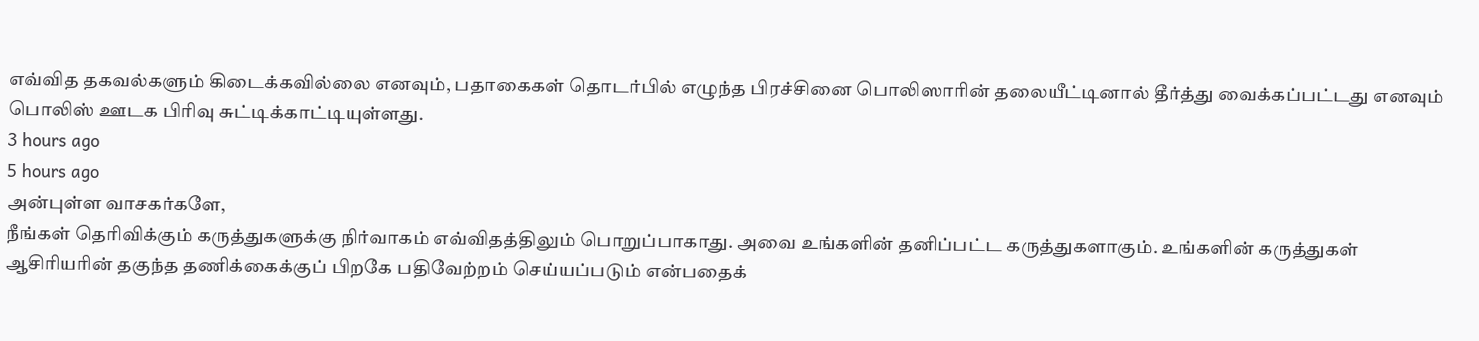எவ்வித தகவல்களும் கிடைக்கவில்லை எனவும், பதாகைகள் தொடர்பில் எழுந்த பிரச்சினை பொலிஸாரின் தலையீட்டினால் தீர்த்து வைக்கப்பட்டது எனவும் பொலிஸ் ஊடக பிரிவு சுட்டிக்காட்டியுள்ளது.
3 hours ago
5 hours ago
அன்புள்ள வாசகர்களே,
நீங்கள் தெரிவிக்கும் கருத்துகளுக்கு நிர்வாகம் எவ்விதத்திலும் பொறுப்பாகாது. அவை உங்களின் தனிப்பட்ட கருத்துகளாகும். உங்களின் கருத்துகள் ஆசிரியரின் தகுந்த தணிக்கைக்குப் பிறகே பதிவேற்றம் செய்யப்படும் என்பதைக்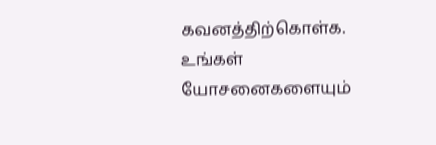கவனத்திற்கொள்க. உங்கள் யோசனைகளையும்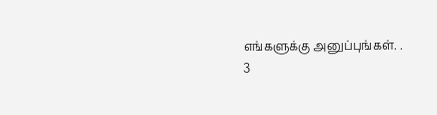எங்களுக்கு அனுப்புங்கள். .
3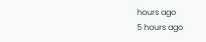hours ago
5 hours ago